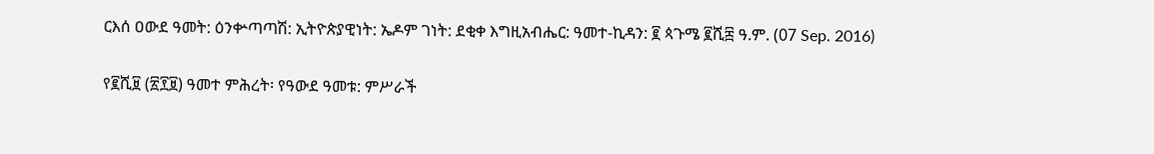ርእሰ ዐውደ ዓመት: ዕንቍጣጣሽ: ኢትዮጵያዊነት: ኤዶም ገነት: ደቂቀ እግዚአብሔር: ዓመተ-ኪዳን: ፪ ጳጉሜ ፪ሺ፰ ዓ.ም. (07 Sep. 2016)

የ፪ሺ፱ (፳፻፱) ዓመተ ምሕረት፡ የዓውደ ዓመቱ: ምሥራች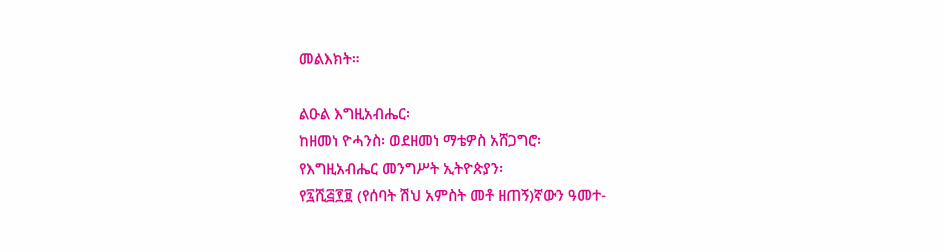መልእክት።

ልዑል እግዚአብሔር፡
ከዘመነ ዮሓንስ፡ ወደዘመነ ማቴዎስ አሸጋግሮ፡
የእግዚአብሔር መንግሥት ኢትዮጵያን፡
የ፯ሺ፭፻፱ (የሰባት ሽህ አምስት መቶ ዘጠኝ)ኛውን ዓመተ-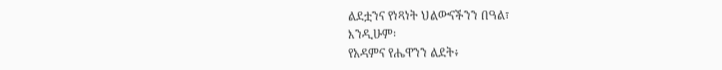ልደቷንና የነጻነት ህልውናችንን በዓል፣
እንዲሁም፡
የአዳምና የሔዋንን ልደት፥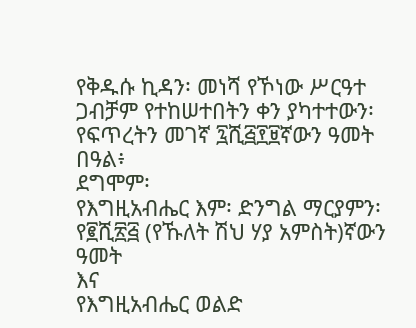የቅዱሱ ኪዳን፡ መነሻ የኾነው ሥርዓተ ጋብቻም የተከሠተበትን ቀን ያካተተውን፡
የፍጥረትን መገኛ ፯ሺ፭፻፱ኛውን ዓመት በዓል፥
ደግሞም፡
የእግዚአብሔር እም፡ ድንግል ማርያምን፡
የ፪ሺ፳፭ (የኹለት ሽህ ሃያ አምስት)ኛውን ዓመት
እና
የእግዚአብሔር ወልድ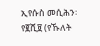ኢየሱስ መሲሕን፡
የ፪ሺ፱ (የኹለት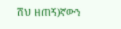ሽህ ዘጠኝ)ኛውን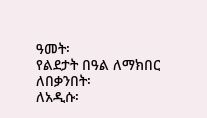ዓመት፡
የልደታት በዓል ለማክበር ለበቃንበት፡
ለአዲሱ፡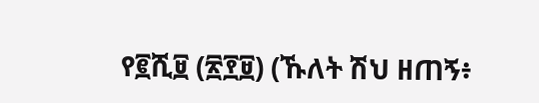የ፪ሺ፱ (፳፻፱) (ኹለት ሽህ ዘጠኝ፥